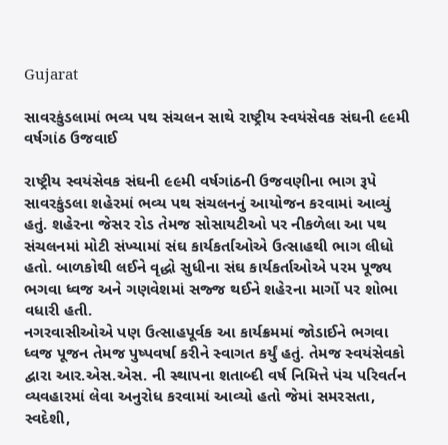Gujarat

સાવરકુંડલામાં ભવ્ય પથ સંચલન સાથે રાષ્ટ્રીય સ્વયંસેવક સંઘની ૯૯મી વર્ષગાંઠ ઉજવાઈ

રાષ્ટ્રીય સ્વયંસેવક સંઘની ૯૯મી વર્ષગાંઠની ઉજવણીના ભાગ રૂપે સાવરકુંડલા શહેરમાં ભવ્ય પથ સંચલનનું આયોજન કરવામાં આવ્યું હતું. શહેરના જેસર રોડ તેમજ સોસાયટીઓ પર નીકળેલા આ પથ સંચલનમાં મોટી સંખ્યામાં સંઘ કાર્યકર્તાઓએ ઉત્સાહથી ભાગ લીધો હતો. બાળકોથી લઈને વૃદ્ધો સુધીના સંઘ કાર્યકર્તાઓએ પરમ પૂજ્ય ભગવા ધ્વજ અને ગણવેશમાં સજ્જ થઈને શહેરના માર્ગો પર શોભા વધારી હતી.
નગરવાસીઓએ પણ ઉત્સાહપૂર્વક આ કાર્યક્રમમાં જોડાઈને ભગવા ધ્વજ પૂજન તેમજ પુષ્પવર્ષા કરીને સ્વાગત કર્યું હતું. તેમજ સ્વયંસેવકો દ્વારા આર.એસ.એસ. ની સ્થાપના શતાબ્દી વર્ષ નિમિત્તે પંચ પરિવર્તન વ્યવહારમાં લેવા અનુરોધ કરવામાં આવ્યો હતો જેમાં સમરસતા, સ્વદેશી,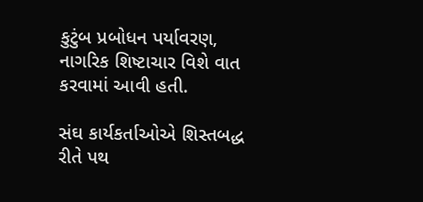કુટુંબ પ્રબોધન પર્યાવરણ, નાગરિક શિષ્ટાચાર વિશે વાત કરવામાં આવી હતી.

સંઘ કાર્યકર્તાઓએ શિસ્તબદ્ધ રીતે પથ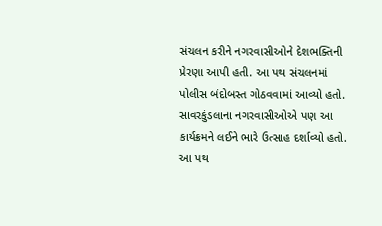સંચલન કરીને નગરવાસીઓને દેશભક્તિની પ્રેરણા આપી હતી. આ પથ સંચલનમાં  પોલીસ બંદોબસ્ત ગોઠવવામાં આવ્યો હતો. સાવરકુંડલાના નગરવાસીઓએ પણ આ કાર્યક્રમને લઈને ભારે ઉત્સાહ દર્શાવ્યો હતો. આ પથ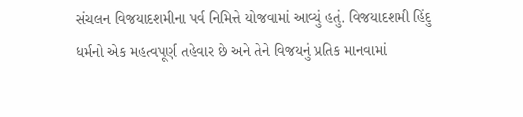સંચલન વિજયાદશમીના પર્વ નિમિત્તે યોજવામાં આવ્યું હતું. વિજયાદશમી હિંદુ ધર્મનો એક મહત્વપૂર્ણ તહેવાર છે અને તેને વિજયનું પ્રતિક માનવામાં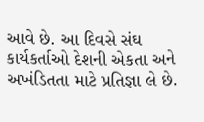આવે છે. આ દિવસે સંઘ કાર્યકર્તાઓ દેશની એકતા અને અખંડિતતા માટે પ્રતિજ્ઞા લે છે.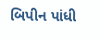બિપીન પાંધી